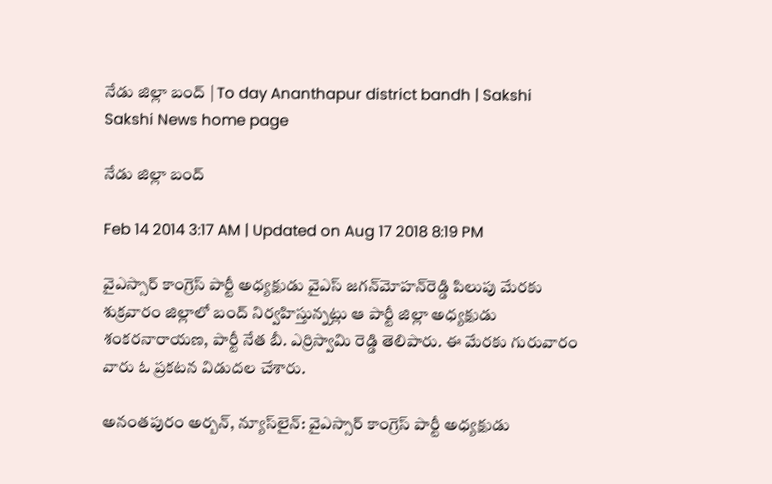నేడు జిల్లా బంద్ | To day Ananthapur district bandh | Sakshi
Sakshi News home page

నేడు జిల్లా బంద్

Feb 14 2014 3:17 AM | Updated on Aug 17 2018 8:19 PM

వైఎస్సార్ కాంగ్రెస్ పార్టీ అధ్యక్షుడు వైఎస్ జగన్‌మోహన్‌రెడ్డి పిలుపు మేరకు శుక్రవారం జిల్లాలో బంద్ నిర్వహిస్తున్నట్లు ఆ పార్టీ జిల్లా అధ్యక్షుడు శంకరనారాయణ, పార్టీ నేత బీ. ఎర్రిస్వామి రెడ్డి తెలిపారు. ఈ మేరకు గురువారం వారు ఓ ప్రకటన విడుదల చేశారు.

అనంతపురం అర్బన్, న్యూస్‌లైన్: వైఎస్సార్ కాంగ్రెస్ పార్టీ అధ్యక్షుడు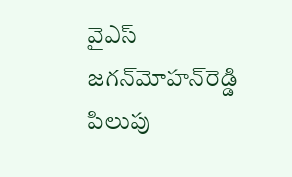వైఎస్ జగన్‌మోహన్‌రెడ్డి పిలుపు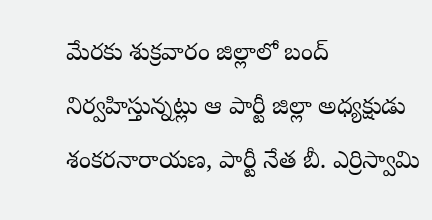మేరకు శుక్రవారం జిల్లాలో బంద్ నిర్వహిస్తున్నట్లు ఆ పార్టీ జిల్లా అధ్యక్షుడు శంకరనారాయణ, పార్టీ నేత బీ. ఎర్రిస్వామి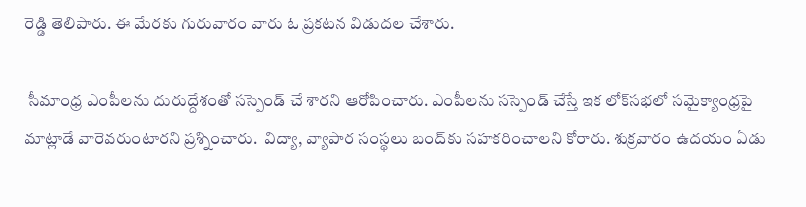రెడ్డి తెలిపారు. ఈ మేరకు గురువారం వారు ఓ ప్రకటన విడుదల చేశారు.

 సీమాంధ్ర ఎంపీలను దురుద్దేశంతో సస్పెండ్ చే శారని ఆరోపించారు. ఎంపీలను సస్పెండ్ చేస్తే ఇక లోక్‌సభలో సమైక్యాంధ్రపై మాట్లాడే వారెవరుంటారని ప్రశ్నించారు.  విద్యా, వ్యాపార సంస్థలు బంద్‌కు సహకరించాలని కోరారు. శుక్రవారం ఉదయం ఏడు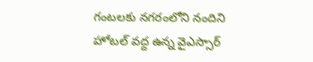గంటలకు నగరంలోని నందిని హోటల్ వద్ద ఉన్న వైఎస్సార్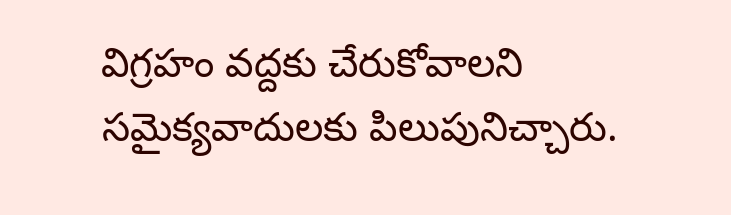విగ్రహం వద్దకు చేరుకోవాలని సమైక్యవాదులకు పిలుపునిచ్చారు.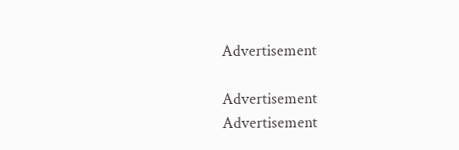Advertisement

Advertisement
Advertisement